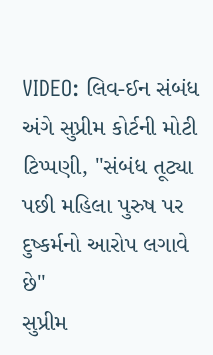VIDEO: લિવ-ઈન સંબંધ અંગે સુપ્રીમ કોર્ટની મોટી ટિપ્પણી, "સંબંધ તૂટ્યા પછી મહિલા પુરુષ પર દુષ્કર્મનો આરોપ લગાવે છે"
સુપ્રીમ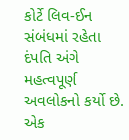કોર્ટે લિવ-ઈન સંબંધમાં રહેતા દંપતિ અંગે મહત્વપૂર્ણ અવલોકનો કર્યો છે. એક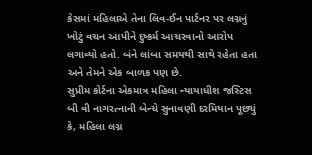કેસમાં મહિલાએ તેના લિવ-ઈન પાર્ટનર પર લગ્નનું ખોટું વચન આપીને દુષ્કર્મ આચરવાનો આરોપ લગાવ્યો હતો. બંને લાંબા સમયથી સાથે રહેતા હતા અને તેમને એક બાળક પણ છે.
સુપ્રીમ કોર્ટના એકમાત્ર મહિલા ન્યાયાધીશ જસ્ટિસ બી વી નાગરત્નાની બેન્ચે સુનાવણી દરમિયાન પૂછ્યું કે, મહિલા લગ્ન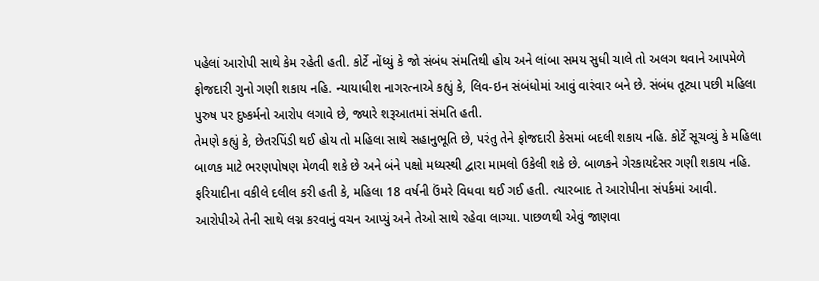પહેલાં આરોપી સાથે કેમ રહેતી હતી. કોર્ટે નોંધ્યું કે જો સંબંધ સંમતિથી હોય અને લાંબા સમય સુધી ચાલે તો અલગ થવાને આપમેળે ફોજદારી ગુનો ગણી શકાય નહિ. ન્યાયાધીશ નાગરત્નાએ કહ્યું કે, લિવ-ઇન સંબંધોમાં આવું વારંવાર બને છે. સંબંધ તૂટ્યા પછી મહિલા પુરુષ પર દુષ્કર્મનો આરોપ લગાવે છે, જ્યારે શરૂઆતમાં સંમતિ હતી.
તેમણે કહ્યું કે, છેતરપિંડી થઈ હોય તો મહિલા સાથે સહાનુભૂતિ છે, પરંતુ તેને ફોજદારી કેસમાં બદલી શકાય નહિ. કોર્ટે સૂચવ્યું કે મહિલા બાળક માટે ભરણપોષણ મેળવી શકે છે અને બંને પક્ષો મધ્યસ્થી દ્વારા મામલો ઉકેલી શકે છે. બાળકને ગેરકાયદેસર ગણી શકાય નહિ. ફરિયાદીના વકીલે દલીલ કરી હતી કે, મહિલા 18 વર્ષની ઉંમરે વિધવા થઈ ગઈ હતી. ત્યારબાદ તે આરોપીના સંપર્કમાં આવી. આરોપીએ તેની સાથે લગ્ન કરવાનું વચન આપ્યું અને તેઓ સાથે રહેવા લાગ્યા. પાછળથી એવું જાણવા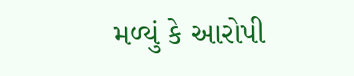મળ્યું કે આરોપી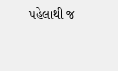પહેલાથી જ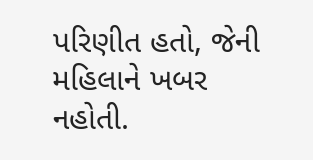પરિણીત હતો, જેની મહિલાને ખબર નહોતી.